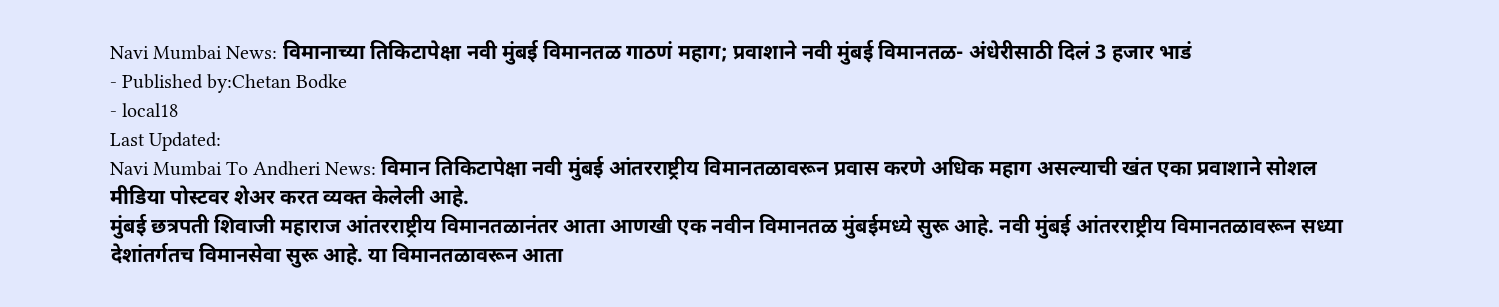Navi Mumbai News: विमानाच्या तिकिटापेक्षा नवी मुंबई विमानतळ गाठणं महाग; प्रवाशाने नवी मुंबई विमानतळ- अंधेरीसाठी दिलं 3 हजार भाडं
- Published by:Chetan Bodke
- local18
Last Updated:
Navi Mumbai To Andheri News: विमान तिकिटापेक्षा नवी मुंबई आंतरराष्ट्रीय विमानतळावरून प्रवास करणे अधिक महाग असल्याची खंत एका प्रवाशाने सोशल मीडिया पोस्टवर शेअर करत व्यक्त केलेली आहे.
मुंबई छत्रपती शिवाजी महाराज आंतरराष्ट्रीय विमानतळानंतर आता आणखी एक नवीन विमानतळ मुंबईमध्ये सुरू आहे. नवी मुंबई आंतरराष्ट्रीय विमानतळावरून सध्या देशांतर्गतच विमानसेवा सुरू आहे. या विमानतळावरून आता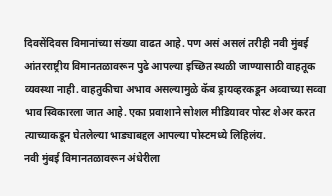दिवसेंदिवस विमानांच्या संख्या वाढत आहे. पण असं असलं तरीही नवी मुंबई आंतरराष्ट्रीय विमानतळावरून पुढे आपल्या इच्छित स्थळी जाण्यासाठी वाहतूक व्यवस्था नाही. वाहतुकीचा अभाव असल्यामुळे कॅब ड्रायव्हरकडून अव्वाच्या सव्वा भाव स्विकारला जात आहे. एका प्रवाशाने सोशल मीडियावर पोस्ट शेअर करत त्याच्याकडून घेतलेल्या भाड्याबद्दल आपल्या पोस्टमध्ये लिहिलंय.
नवी मुंबई विमानतळावरून अंधेरीला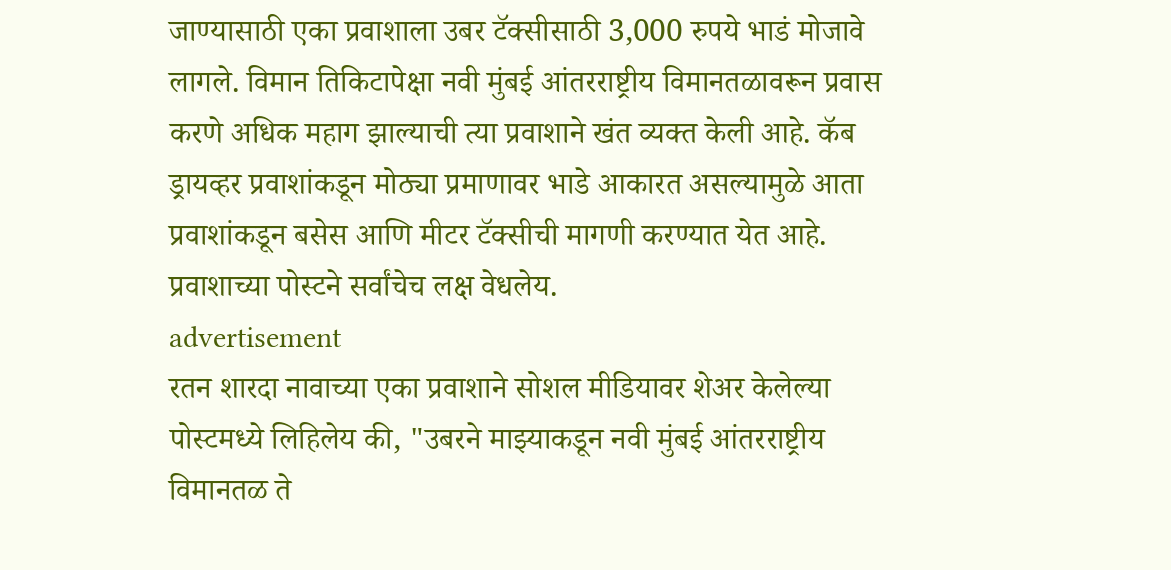जाण्यासाठी एका प्रवाशाला उबर टॅक्सीसाठी 3,000 रुपये भाडं मोजावे लागले. विमान तिकिटापेक्षा नवी मुंबई आंतरराष्ट्रीय विमानतळावरून प्रवास करणे अधिक महाग झाल्याची त्या प्रवाशाने खंत व्यक्त केली आहे. कॅब ड्रायव्हर प्रवाशांकडून मोठ्या प्रमाणावर भाडे आकारत असल्यामुळे आता प्रवाशांकडून बसेस आणि मीटर टॅक्सीची मागणी करण्यात येत आहे. प्रवाशाच्या पोस्टने सर्वांचेच लक्ष वेधलेय.
advertisement
रतन शारदा नावाच्या एका प्रवाशाने सोशल मीडियावर शेअर केलेल्या पोस्टमध्ये लिहिलेय की, "उबरने माझ्याकडून नवी मुंबई आंतरराष्ट्रीय विमानतळ ते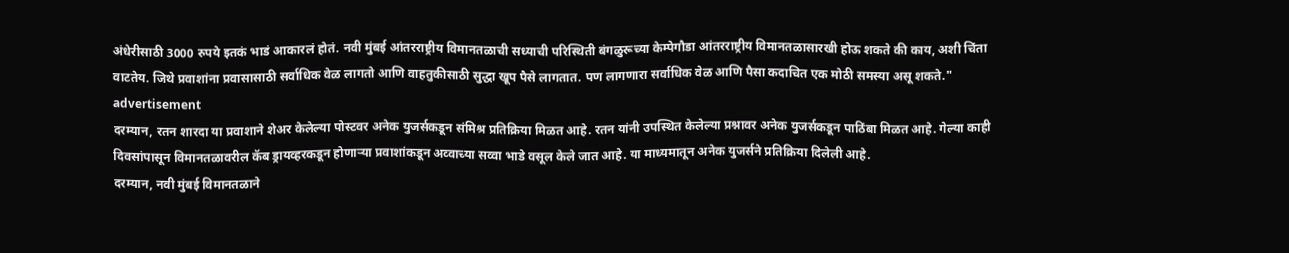अंधेरीसाठी 3000 रुपये इतकं भाडं आकारलं होतं. नवी मुंबई आंतरराष्ट्रीय विमानतळाची सध्याची परिस्थिती बंगळुरूच्या केम्पेगौडा आंतरराष्ट्रीय विमानतळासारखी होऊ शकते की काय, अशी चिंता वाटतेय. जिथे प्रवाशांना प्रवासासाठी सर्वाधिक वेळ लागतो आणि वाहतुकीसाठी सुद्धा खूप पैसे लागतात. पण लागणारा सर्वाधिक वेळ आणि पैसा कदाचित एक मोठी समस्या असू शकते."
advertisement
दरम्यान, रतन शारदा या प्रवाशाने शेअर केलेल्या पोस्टवर अनेक युजर्सकडून संमिश्र प्रतिक्रिया मिळत आहे. रतन यांनी उपस्थित केलेल्या प्रश्नावर अनेक युजर्सकडून पाठिंबा मिळत आहे. गेल्या काही दिवसांपासून विमानतळावरील कॅब ड्रायव्हरकडून होणाऱ्या प्रवाशांकडून अव्वाच्या सव्वा भाडे वसूल केले जात आहे. या माध्यमातून अनेक युजर्सने प्रतिक्रिया दिलेली आहे.
दरम्यान, नवी मुंबई विमानतळाने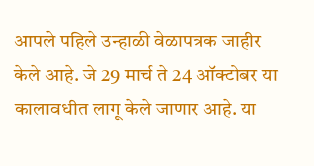आपले पहिले उन्हाळी वेळापत्रक जाहीर केले आहे. जे 29 मार्च ते 24 ऑक्टोबर या कालावधीत लागू केले जाणार आहे. या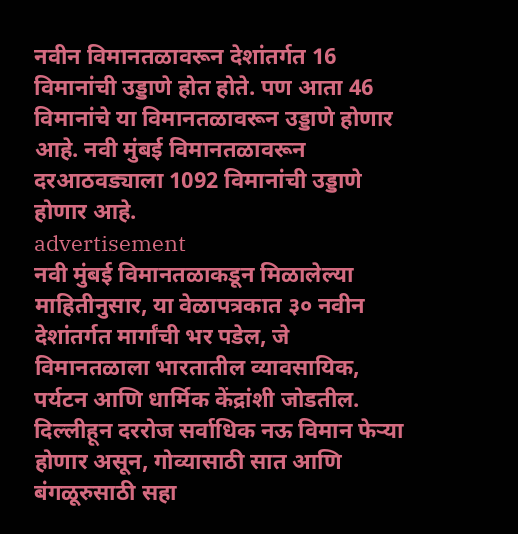नवीन विमानतळावरून देशांतर्गत 16 विमानांची उड्डाणे होत होते. पण आता 46 विमानांचे या विमानतळावरून उड्डाणे होणार आहे. नवी मुंबई विमानतळावरून दरआठवड्याला 1092 विमानांची उड्डाणे होणार आहे.
advertisement
नवी मुंबई विमानतळाकडून मिळालेल्या माहितीनुसार, या वेळापत्रकात ३० नवीन देशांतर्गत मार्गांची भर पडेल, जे विमानतळाला भारतातील व्यावसायिक, पर्यटन आणि धार्मिक केंद्रांशी जोडतील. दिल्लीहून दररोज सर्वाधिक नऊ विमान फेऱ्या होणार असून, गोव्यासाठी सात आणि बंगळूरुसाठी सहा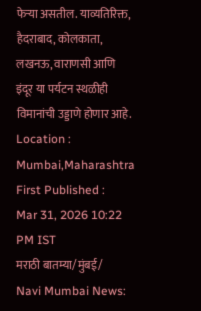फेऱ्या असतील. याव्यतिरिक्त, हैदराबाद, कोलकाता, लखनऊ, वाराणसी आणि इंदूर या पर्यटन स्थळीही विमानांची उड्डाणे होणार आहे.
Location :
Mumbai,Maharashtra
First Published :
Mar 31, 2026 10:22 PM IST
मराठी बातम्या/मुंबई/
Navi Mumbai News: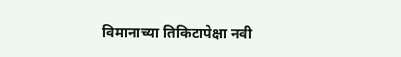विमानाच्या तिकिटापेक्षा नवी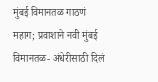मुंबई विमानतळ गाठणं महाग; प्रवाशाने नवी मुंबई विमानतळ- अंधेरीसाठी दिलं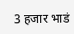3 हजार भाडं